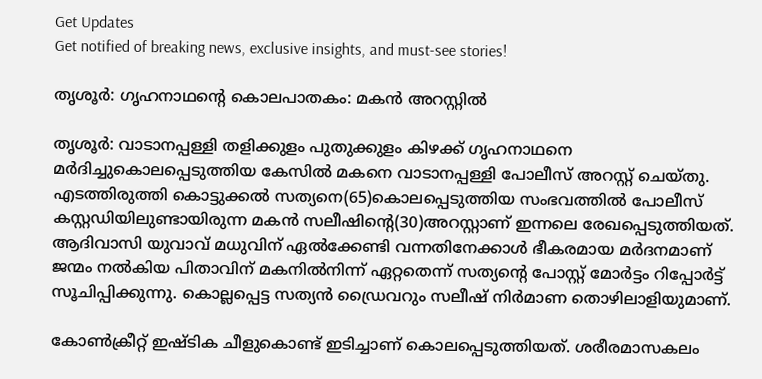Get Updates
Get notified of breaking news, exclusive insights, and must-see stories!

തൃശൂര്‍: ഗൃഹനാഥന്റെ കൊലപാതകം: മകന്‍ അറസ്റ്റില്‍

തൃശൂര്‍: വാടാനപ്പള്ളി തളിക്കുളം പുതുക്കുളം കിഴക്ക് ഗൃഹനാഥനെ മര്‍ദിച്ചുകൊലപ്പെടുത്തിയ കേസില്‍ മകനെ വാടാനപ്പള്ളി പോലീസ് അറസ്റ്റ് ചെയ്തു. എടത്തിരുത്തി കൊട്ടുക്കല്‍ സത്യനെ(65)കൊലപ്പെടുത്തിയ സംഭവത്തില്‍ പോലീസ് കസ്റ്റഡിയിലുണ്ടായിരുന്ന മകന്‍ സലീഷിന്റെ(30)അറസ്റ്റാണ് ഇന്നലെ രേഖപ്പെടുത്തിയത്. ആദിവാസി യുവാവ് മധുവിന് ഏല്‍ക്കേണ്ടി വന്നതിനേക്കാള്‍ ഭീകരമായ മര്‍ദനമാണ് ജന്മം നല്‍കിയ പിതാവിന് മകനില്‍നിന്ന് ഏറ്റതെന്ന് സത്യന്റെ പോസ്റ്റ് മോര്‍ട്ടം റിപ്പോര്‍ട്ട് സൂചിപ്പിക്കുന്നു. കൊല്ലപ്പെട്ട സത്യന്‍ ഡ്രൈവറും സലീഷ് നിര്‍മാണ തൊഴിലാളിയുമാണ്.

കോണ്‍ക്രീറ്റ് ഇഷ്ടിക ചീളുകൊണ്ട് ഇടിച്ചാണ് കൊലപ്പെടുത്തിയത്. ശരീരമാസകലം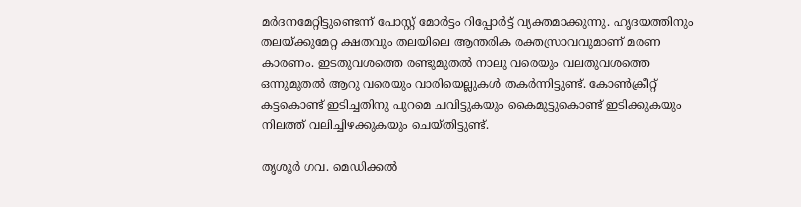മര്‍ദനമേറ്റിട്ടുണ്ടെന്ന് പോസ്റ്റ് മോര്‍ട്ടം റിപ്പോര്‍ട്ട് വ്യക്തമാക്കുന്നു. ഹൃദയത്തിനും തലയ്ക്കുമേറ്റ ക്ഷതവും തലയിലെ ആന്തരിക രക്തസ്രാവവുമാണ് മരണ കാരണം. ഇടതുവശത്തെ രണ്ടുമുതല്‍ നാലു വരെയും വലതുവശത്തെ ഒന്നുമുതല്‍ ആറു വരെയും വാരിയെല്ലുകള്‍ തകര്‍ന്നിട്ടുണ്ട്. കോണ്‍ക്രീറ്റ് കട്ടകൊണ്ട് ഇടിച്ചതിനു പുറമെ ചവിട്ടുകയും കൈമുട്ടുകൊണ്ട് ഇടിക്കുകയും നിലത്ത് വലിച്ചിഴക്കുകയും ചെയ്തിട്ടുണ്ട്.

തൃശൂര്‍ ഗവ. മെഡിക്കല്‍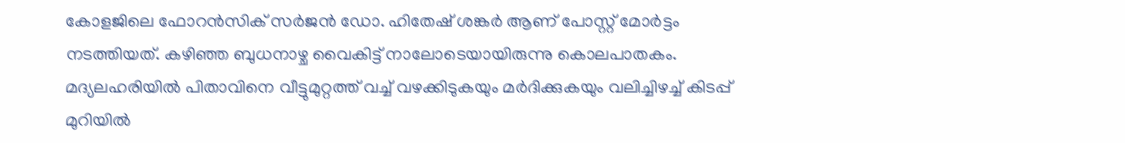കോളജിലെ ഫോറന്‍സിക് സര്‍ജന്‍ ഡോ. ഹിതേഷ് ശങ്കര്‍ ആണ് പോസ്റ്റ് മോര്‍ട്ടം നടത്തിയത്. കഴിഞ്ഞ ബുധനാഴ്ച വൈകിട്ട് നാലോടെയായിരുന്നു കൊലപാതകം. മദ്യലഹരിയില്‍ പിതാവിനെ വീട്ടുമുറ്റത്ത് വച്ച് വഴക്കിടുകയും മര്‍ദിക്കുകയും വലിച്ചിഴച്ച് കിടപ്പ് മുറിയില്‍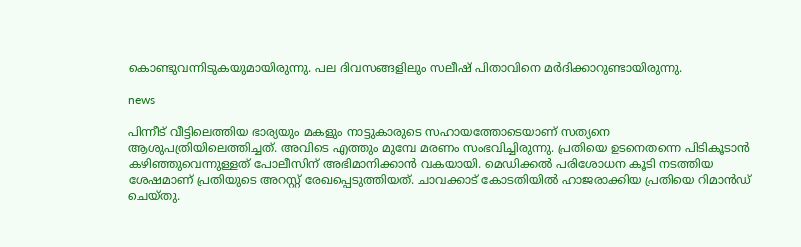കൊണ്ടുവന്നിടുകയുമായിരുന്നു. പല ദിവസങ്ങളിലും സലീഷ് പിതാവിനെ മര്‍ദിക്കാറുണ്ടായിരുന്നു.

news

പിന്നീട് വീട്ടിലെത്തിയ ഭാര്യയും മകളും നാട്ടുകാരുടെ സഹായത്തോടെയാണ് സത്യനെ ആശുപത്രിയിലെത്തിച്ചത്. അവിടെ എത്തും മുമ്പേ മരണം സംഭവിച്ചിരുന്നു. പ്രതിയെ ഉടനെതന്നെ പിടികൂടാന്‍ കഴിഞ്ഞുവെന്നുള്ളത് പോലീസിന് അഭിമാനിക്കാന്‍ വകയായി. മെഡിക്കല്‍ പരിശോധന കൂടി നടത്തിയ ശേഷമാണ് പ്രതിയുടെ അറസ്റ്റ് രേഖപ്പെടുത്തിയത്. ചാവക്കാട് കോടതിയില്‍ ഹാജരാക്കിയ പ്രതിയെ റിമാന്‍ഡ് ചെയ്തു.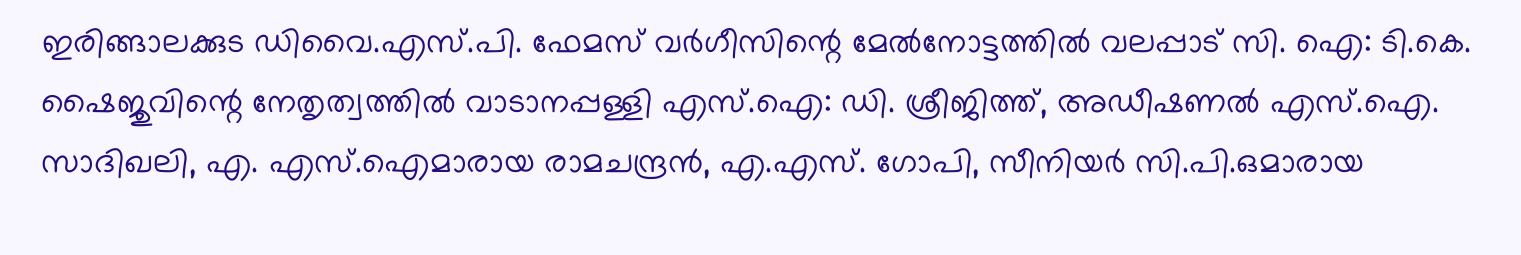ഇരിങ്ങാലക്കുട ഡിവൈ.എസ്.പി. ഫേമസ് വര്‍ഗീസിന്റെ മേല്‍നോട്ടത്തില്‍ വലപ്പാട് സി. ഐ: ടി.കെ. ഷൈജുവിന്റെ നേതൃത്വത്തില്‍ വാടാനപ്പള്ളി എസ്.ഐ: ഡി. ശ്രീജിത്ത്, അഡീഷണല്‍ എസ്.ഐ. സാദിഖലി, എ. എസ്.ഐമാരായ രാമചന്ദ്രന്‍, എ.എസ്. ഗോപി, സീനിയര്‍ സി.പി.ഒമാരായ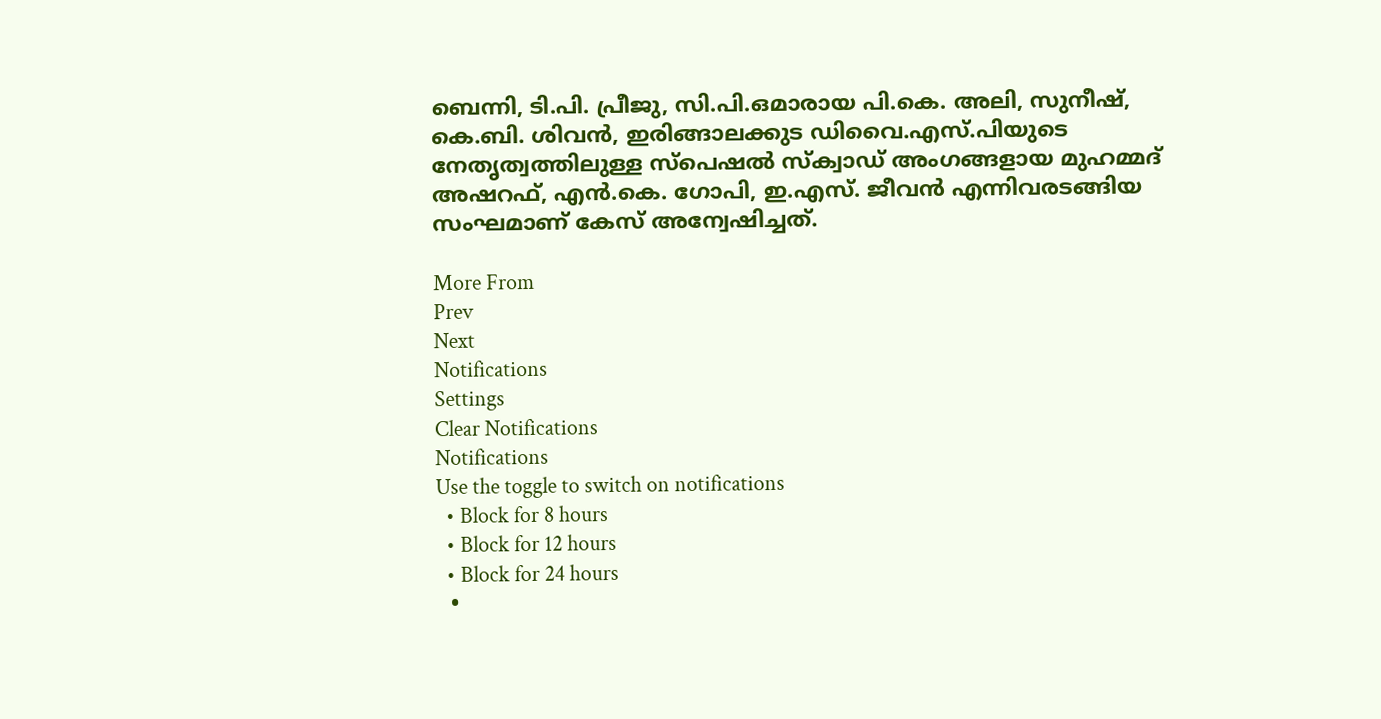ബെന്നി, ടി.പി. പ്രീജു, സി.പി.ഒമാരായ പി.കെ. അലി, സുനീഷ്, കെ.ബി. ശിവന്‍, ഇരിങ്ങാലക്കുട ഡിവൈ.എസ്.പിയുടെ നേതൃത്വത്തിലുള്ള സ്‌പെഷല്‍ സ്‌ക്വാഡ് അംഗങ്ങളായ മുഹമ്മദ് അഷറഫ്, എന്‍.കെ. ഗോപി, ഇ.എസ്. ജീവന്‍ എന്നിവരടങ്ങിയ സംഘമാണ് കേസ് അന്വേഷിച്ചത്.

More From
Prev
Next
Notifications
Settings
Clear Notifications
Notifications
Use the toggle to switch on notifications
  • Block for 8 hours
  • Block for 12 hours
  • Block for 24 hours
  •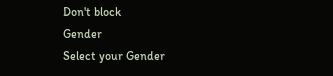Don't block
Gender
Select your Gender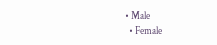• Male
  • Female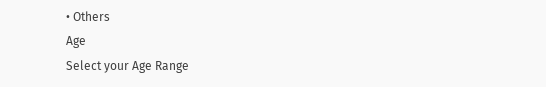• Others
Age
Select your Age Range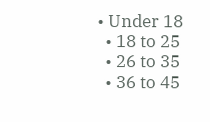• Under 18
  • 18 to 25
  • 26 to 35
  • 36 to 45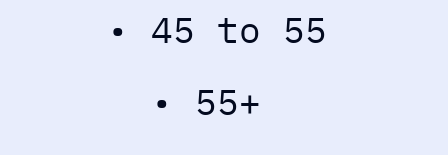• 45 to 55
  • 55+